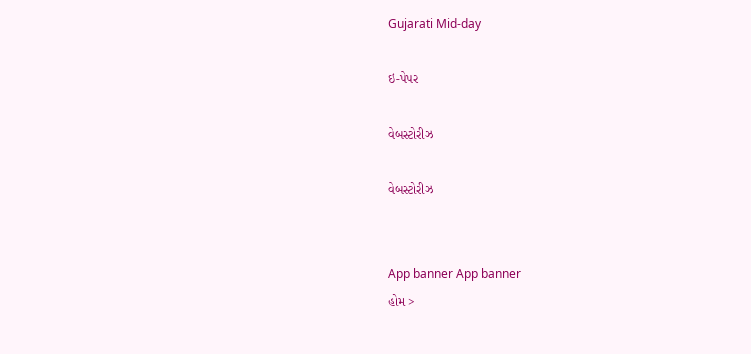Gujarati Mid-day

ઇ-પેપર

વેબસ્ટોરીઝ

વેબસ્ટોરીઝ


App banner App banner
હોમ >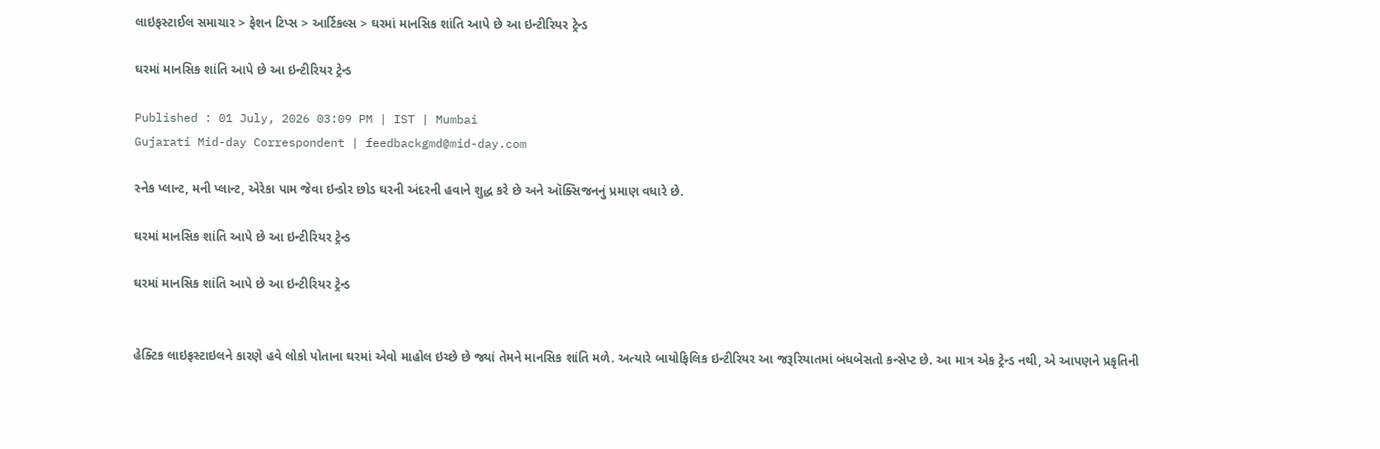લાઇફસ્ટાઈલ સમાચાર > ફેશન ટિપ્સ > આર્ટિકલ્સ > ઘરમાં માનસિક શાંતિ આપે છે આ ઇન્ટીરિયર ટ્રેન્ડ

ઘરમાં માનસિક શાંતિ આપે છે આ ઇન્ટીરિયર ટ્રેન્ડ

Published : 01 July, 2026 03:09 PM | IST | Mumbai
Gujarati Mid-day Correspondent | feedbackgmd@mid-day.com

સ્નેક પ્લાન્ટ, મની પ્લાન્ટ, એરેકા પામ જેવા ઇન્ડોર છોડ ઘરની અંદરની હવાને શુદ્ધ કરે છે અને ઑક્સિજનનું પ્રમાણ વધારે છે.

ઘરમાં માનસિક શાંતિ આપે છે આ ઇન્ટીરિયર ટ્રેન્ડ

ઘરમાં માનસિક શાંતિ આપે છે આ ઇન્ટીરિયર ટ્રેન્ડ


હેક્ટિક લાઇફસ્ટાઇલને કારણે હવે લોકો પોતાના ઘરમાં એવો માહોલ ઇચ્છે છે જ્યાં તેમને માનસિક શાંતિ મળે. અત્યારે બાયોફિલિક ઇન્ટીરિયર આ જરૂરિયાતમાં બંધબેસતો કન્સેપ્ટ છે. આ માત્ર એક ટ્રેન્ડ નથી, એ આપણને પ્રકૃતિની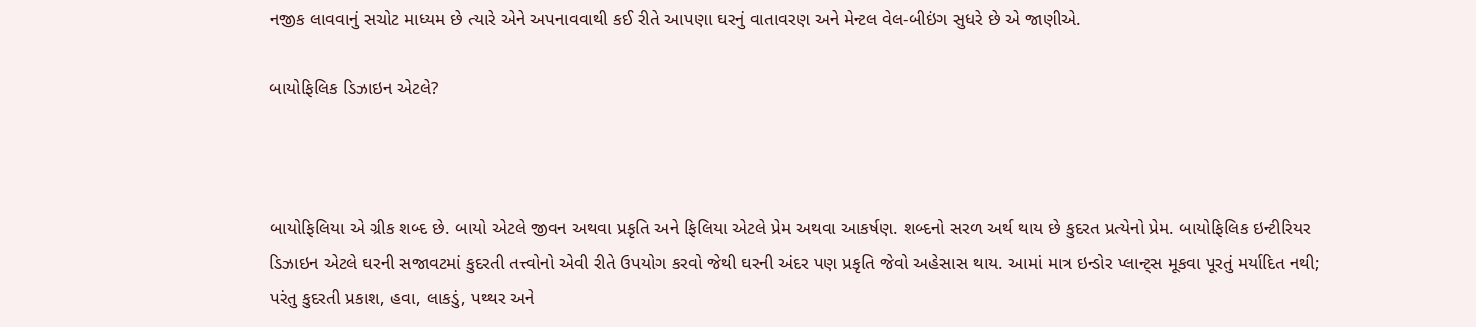નજીક લાવવાનું સચોટ માધ્યમ છે ત્યારે એને અપનાવવાથી કઈ રીતે આપણા ઘરનું વાતાવરણ અને મેન્ટલ વેલ-બીઇંગ સુધરે છે એ જાણીએ.

બાયોફિલિક ડિઝાઇન એટલે?



બાયોફિલિયા એ ગ્રીક શબ્દ છે. બાયો એટલે જીવન અથવા પ્રકૃતિ અને ફિલિયા એટલે પ્રેમ અથવા આકર્ષણ. શબ્દનો સરળ અર્થ થાય છે કુદરત પ્રત્યેનો પ્રેમ. બાયોફિલિક ઇન્ટીરિયર ડિઝાઇન એટલે ઘરની સજાવટમાં કુદરતી તત્ત્વોનો એવી રીતે ઉપયોગ કરવો જેથી ઘરની અંદર પણ પ્રકૃતિ જેવો અહેસાસ થાય. આમાં માત્ર ઇન્ડોર પ્લાન્ટ્સ મૂકવા પૂરતું મર્યાદિત નથી; પરંતુ કુદરતી પ્રકાશ, હવા, લાકડું, પથ્થર અને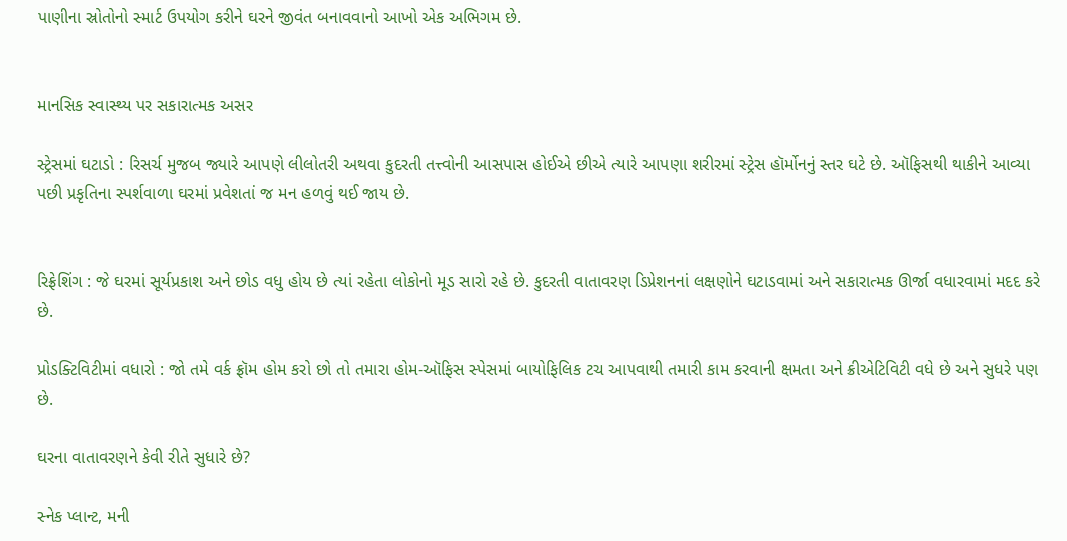પાણીના સ્રોતોનો સ્માર્ટ ઉપયોગ કરીને ઘરને જીવંત બનાવવાનો આખો એક અભિગમ છે.


માનસિક સ્વાસ્થ્ય પર સકારાત્મક અસર

સ્ટ્રેસમાં ઘટાડો : રિસર્ચ મુજબ જ્યારે આપણે લીલોતરી અથવા કુદરતી તત્ત્વોની આસપાસ હોઈએ છીએ ત્યારે આપણા શરીરમાં સ્ટ્રેસ હૉર્મોનનું સ્તર ઘટે છે. ઑફિસથી થાકીને આવ્યા પછી પ્રકૃતિના સ્પર્શવાળા ઘરમાં પ્રવેશતાં જ મન હળવું થઈ જાય છે.


રિફ્રેશિંગ : જે ઘરમાં સૂર્યપ્રકાશ અને છોડ વધુ હોય છે ત્યાં રહેતા લોકોનો મૂડ સારો રહે છે. કુદરતી વાતાવરણ ડિપ્રેશનનાં લક્ષણોને ઘટાડવામાં અને સકારાત્મક ઊર્જા વધારવામાં મદદ કરે છે.

પ્રોડક્ટિવિટીમાં વધારો : જો તમે વર્ક ફ્રૉમ હોમ કરો છો તો તમારા હોમ-ઑફિસ સ્પેસમાં બાયોફિલિક ટચ આપવાથી તમારી કામ કરવાની ક્ષમતા અને ક્રીએટિવિટી વધે છે અને સુધરે પણ છે.

ઘરના વાતાવરણને કેવી રીતે સુધારે છે?

સ્નેક પ્લાન્ટ, મની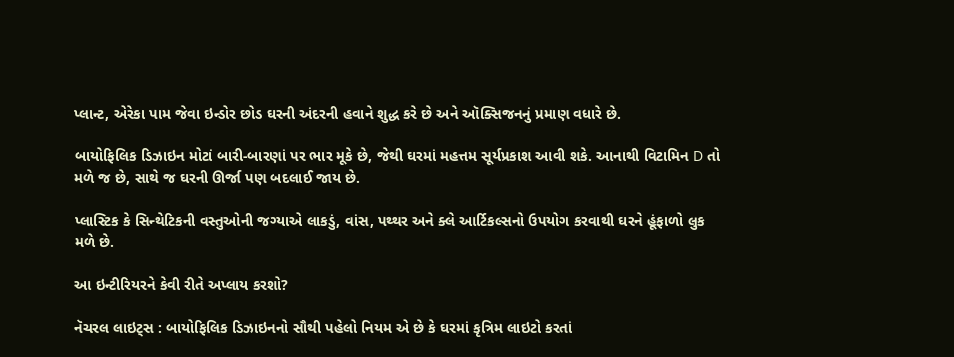પ્લાન્ટ, એરેકા પામ જેવા ઇન્ડોર છોડ ઘરની અંદરની હવાને શુદ્ધ કરે છે અને ઑક્સિજનનું પ્રમાણ વધારે છે.

બાયોફિલિક ડિઝાઇન મોટાં બારી-બારણાં પર ભાર મૂકે છે, જેથી ઘરમાં મહત્તમ સૂર્યપ્રકાશ આવી શકે. આનાથી વિટામિન D તો મળે જ છે, સાથે જ ઘરની ઊર્જા પણ બદલાઈ જાય છે.

પ્લાસ્ટિક કે સિન્થેટિકની વસ્તુઓની જગ્યાએ લાકડું, વાંસ, પથ્થર અને ક્લે આર્ટિકલ્સનો ઉપયોગ કરવાથી ઘરને હૂંફાળો લુક મળે છે.

આ ઇન્ટીરિયરને કેવી રીતે અપ્લાય કરશો?

નૅચરલ લાઇટ્સ : બાયોફિલિક ડિઝાઇનનો સૌથી પહેલો નિયમ એ છે કે ઘરમાં કૃત્રિમ લાઇટો કરતાં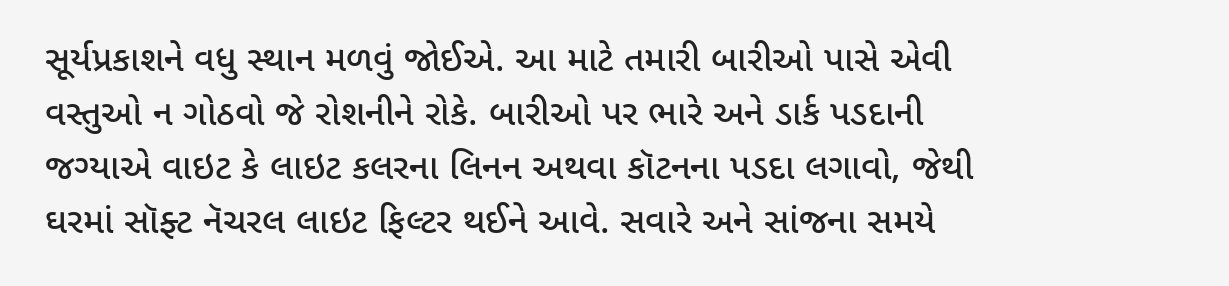સૂર્યપ્રકાશને વધુ સ્થાન મળવું જોઈએ. આ માટે તમારી બારીઓ પાસે એવી વસ્તુઓ ન ગોઠવો જે રોશનીને રોકે. બારીઓ પર ભારે અને ડાર્ક પડદાની જગ્યાએ વાઇટ કે લાઇટ કલરના લિનન અથવા કૉટનના પડદા લગાવો, જેથી ઘરમાં સૉફ્ટ નૅચરલ લાઇટ ફિલ્ટર થઈને આવે. સવારે અને સાંજના સમયે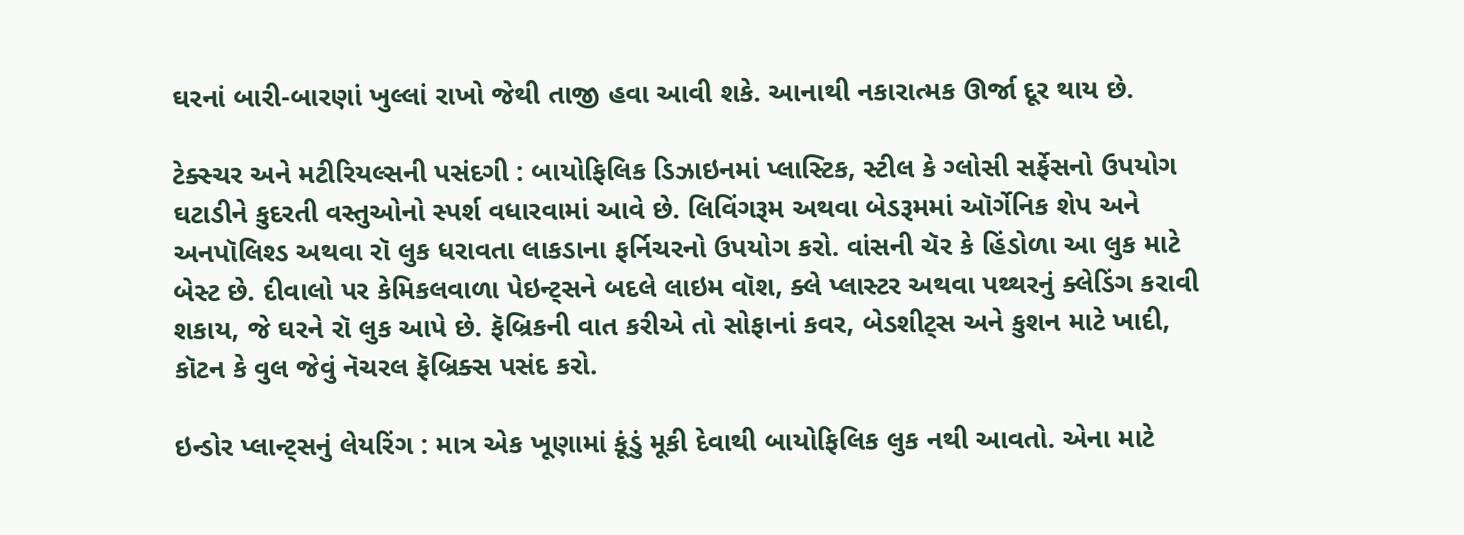ઘરનાં બારી-બારણાં ખુલ્લાં રાખો જેથી તાજી હવા આવી શકે. આનાથી નકારાત્મક ઊર્જા દૂર થાય છે.

ટેક્સ્ચર અને મટીરિયલ્સની પસંદગી : બાયોફિલિક ડિઝાઇનમાં પ્લાસ્ટિક, સ્ટીલ કે ગ્લોસી સર્ફેસનો ઉપયોગ ઘટાડીને કુદરતી વસ્તુઓનો સ્પર્શ વધારવામાં આવે છે. લિવિંગરૂમ અથવા બેડરૂમમાં ઑર્ગેનિક શેપ અને અનપૉલિશ્ડ અથવા રૉ લુક ધરાવતા લાકડાના ફર્નિચરનો ઉપયોગ કરો. વાંસની ચૅર કે હિંડોળા આ લુક માટે બેસ્ટ છે. દીવાલો પર કેમિકલવાળા પેઇન્ટ્સને બદલે લાઇમ વૉશ, ક્લે પ્લાસ્ટર અથવા પથ્થરનું ક્લેડિંગ કરાવી શકાય, જે ઘરને રૉ લુક આપે છે. ફૅબ્રિકની વાત કરીએ તો સોફાનાં કવર, બેડશીટ્સ અને કુશન માટે ખાદી, કૉટન કે વુલ જેવું નૅચરલ ફૅબ્રિક્સ પસંદ કરો.

ઇન્ડોર પ્લાન્ટ્સનું લેયરિંગ : માત્ર એક ખૂણામાં કૂંડું મૂકી દેવાથી બાયોફિલિક લુક નથી આવતો. એના માટે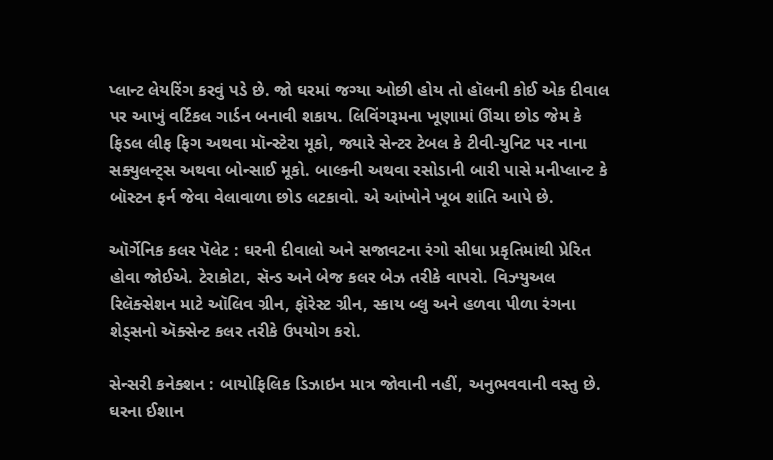પ્લાન્ટ લેયરિંગ કરવું પડે છે. જો ઘરમાં જગ્યા ઓછી હોય તો હૉલની કોઈ એક દીવાલ પર આખું વર્ટિકલ ગાર્ડન બનાવી શકાય. લિવિંગરૂમના ખૂણામાં ઊંચા છોડ જેમ કે ફિડલ લીફ ફિગ અથવા મૉન્સ્ટેરા મૂકો, જ્યારે સેન્ટર ટેબલ કે ટીવી-યુનિટ પર નાના સક્યુલન્ટ્સ અથવા બોન્સાઈ મૂકો. બાલ્કની અથવા રસોડાની બારી પાસે મનીપ્લાન્ટ કે બૉસ્ટન ફર્ન જેવા વેલાવાળા છોડ લટકાવો. એ આંખોને ખૂબ શાંતિ આપે છે.

ઑર્ગેનિક કલર પૅલેટ : ઘરની દીવાલો અને સજાવટના રંગો સીધા પ્રકૃતિમાંથી પ્રેરિત હોવા જોઈએ. ટેરાકોટા, સૅન્ડ અને બેજ કલર બેઝ તરીકે વાપરો. વિઝ્યુઅલ રિલૅક્સેશન માટે ઑલિવ ગ્રીન, ફૉરેસ્ટ ગ્રીન, સ્કાય બ્લુ અને હળવા પીળા રંગના શેડ્સનો ઍક્સેન્ટ કલર તરીકે ઉપયોગ કરો.

સેન્સરી કનેક્શન : બાયોફિલિક ડિઝાઇન માત્ર જોવાની નહીં, અનુભવવાની વસ્તુ છે. ઘરના ઈશાન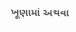ખૂણામાં અથવા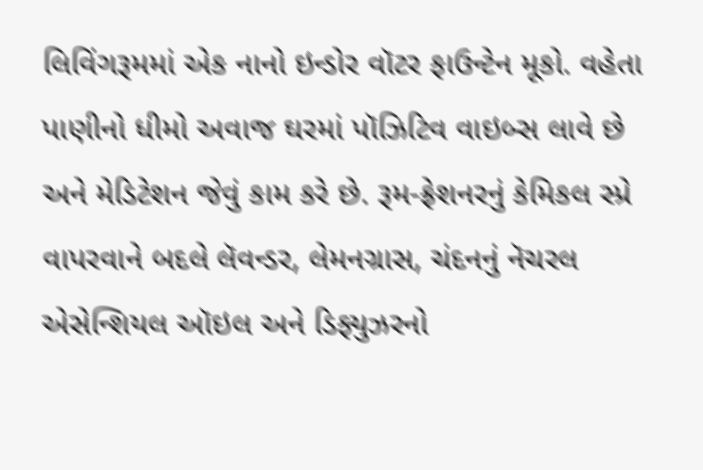લિવિંગરૂમમાં એક નાનો ઇન્ડોર વૉટર ફાઉન્ટેન મૂકો. વહેતા પાણીનો ધીમો અવાજ ઘરમાં પૉઝિટિવ વાઇબ્સ લાવે છે અને મેડિટેશન જેવું કામ કરે છે. રૂમ-ફ્રેશનરનું કેમિકલ સ્પ્રે વાપરવાને બદલે લૅવન્ડર, લેમનગ્રાસ, ચંદનનું નૅચરલ એસેન્શિયલ ઑઇલ અને ડિફ્યુઝરનો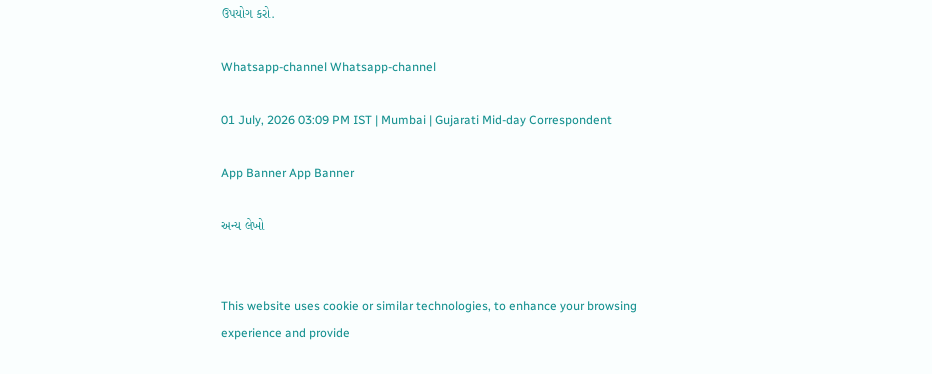ઉપયોગ કરો.

Whatsapp-channel Whatsapp-channel

01 July, 2026 03:09 PM IST | Mumbai | Gujarati Mid-day Correspondent

App Banner App Banner

અન્ય લેખો


This website uses cookie or similar technologies, to enhance your browsing experience and provide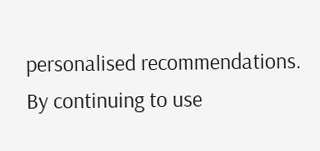personalised recommendations. By continuing to use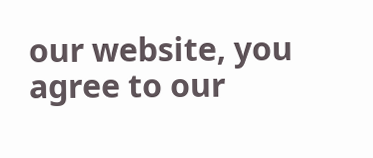our website, you agree to our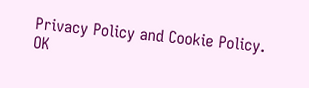Privacy Policy and Cookie Policy. OK